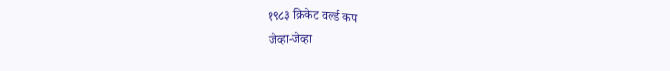१९८३ क्रिकेट वर्ल्ड कप
जेव्हा-जेव्हा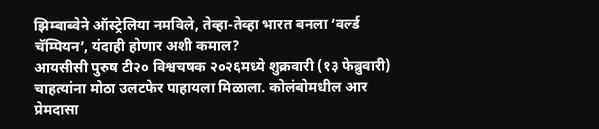झिम्बाब्वेने ऑस्ट्रेलिया नमविले, तेव्हा-तेव्हा भारत बनला ‘वर्ल्ड चॅम्पियन’, यंदाही होणार अशी कमाल?
आयसीसी पुरुष टी२० विश्वचषक २०२६मध्ये शुक्रवारी (१३ फेब्रुवारी) चाहत्यांना मोठा उलटफेर पाहायला मिळाला. कोलंबोमधील आर प्रेमदासा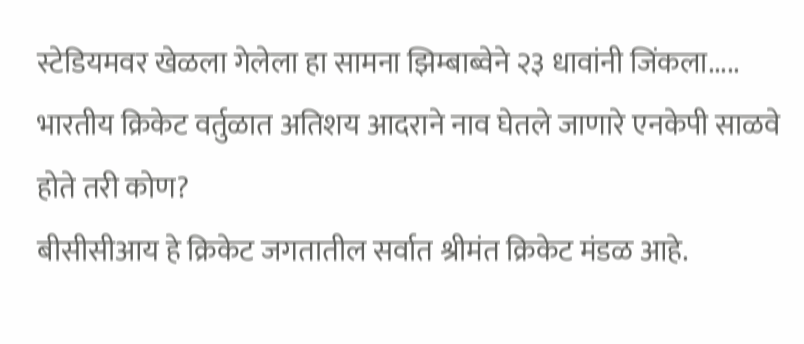स्टेडियमवर खेळला गेलेला हा सामना झिम्बाब्वेने २३ धावांनी जिंकला.....
भारतीय क्रिकेट वर्तुळात अतिशय आदराने नाव घेतले जाणारे एनकेपी साळवे होते तरी कोण?
बीसीसीआय हे क्रिकेट जगतातील सर्वात श्रीमंत क्रिकेट मंडळ आहे.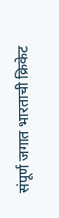संपूर्ण जगात भारताची क्रिकेट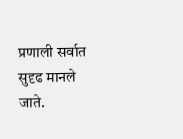प्रणाली सर्वात सुदृढ मानले जाते.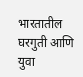भारतातील घरगुती आणि युवा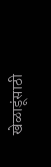खेळाडूंसाठी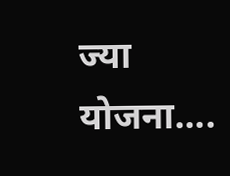ज्या योजना....